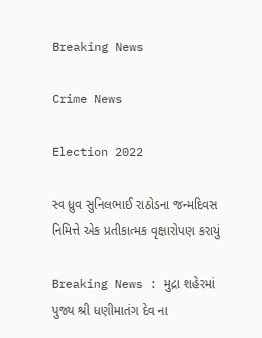Breaking News

Crime News

Election 2022

સ્વ ધ્રુવ સુનિલભાઈ રાઠોડના જન્મદિવસ નિમિત્તે એક પ્રતીકાત્મક વૃક્ષારોપણ કરાયું

Breaking News : મુદ્રા શહેરમાં પુજ્ય શ્રી ધણીમાતંગ દેવ ના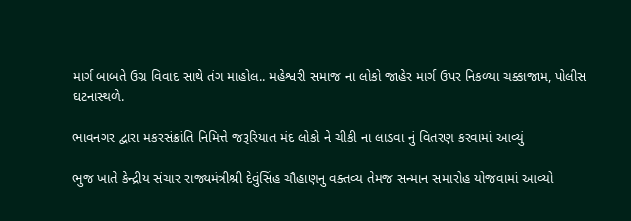માર્ગ બાબતે ઉગ્ર વિવાદ સાથે તંગ માહોલ.. મહેશ્વરી સમાજ ના લોકો જાહેર માર્ગ ઉપર નિકળ્યા ચક્કાજામ, પોલીસ ઘટનાસ્થળે.

ભાવનગર દ્વારા મકરસંક્રાંતિ નિમિત્તે જરૂરિયાત મંદ લોકો ને ચીકી ના લાડવા નું વિતરણ કરવામાં આવ્યું

ભુજ ખાતે કેન્દ્રીય સંચાર રાજ્યમંત્રીશ્રી દેવુંસિંહ ચૌહાણનુ વક્તવ્ય તેમજ સન્માન સમારોહ યોજવામાં આવ્યો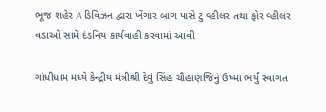ભૂજ શહેર A ડિવિઝન દ્વારા ખેંગાર બાગ પાસે ટુ વ્હીલર તથા ફોર વ્હીલર વડાઓ સામે દંડનિય કાર્યવાહી કરવામાં આવી

ગાંધીધામ મધ્યે કેન્દ્રીય મંત્રીશ્રી દેવું સિંહ ચૌહાણજિનું ઉષ્મા ભર્યું સ્વાગત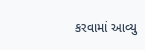કરવામાં આવ્યુ